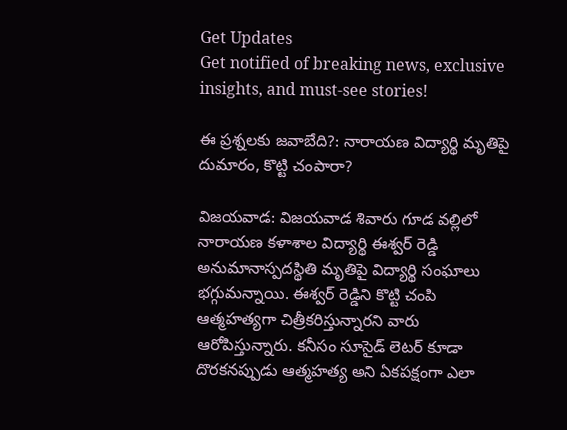Get Updates
Get notified of breaking news, exclusive insights, and must-see stories!

ఈ ప్రశ్నలకు జవాబేది?: నారాయణ విద్యార్థి మృతిపై దుమారం, కొట్టి చంపారా?

విజయవాడ: విజయవాడ శివారు గూడ వల్లిలో నారాయణ కళాశాల విద్యార్థి ఈశ్వర్ రెడ్డి అనుమానాస్పదస్థితి మృతిపై విద్యార్థి సంఘాలు భగ్గుమన్నాయి. ఈశ్వర్ రెడ్డిని కొట్టి చంపి ఆత్మహత్యగా చిత్రీకరిస్తున్నారని వారు ఆరోపిస్తున్నారు. కనీసం సూసైడ్ లెటర్ కూడా దొరకనప్పుడు ఆత్మహత్య అని ఏకపక్షంగా ఎలా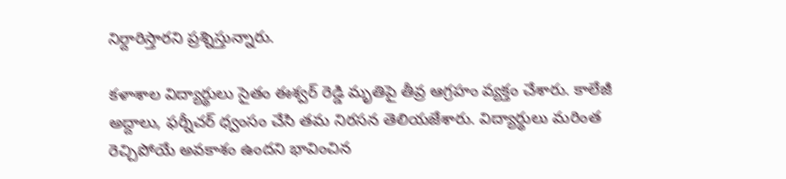నిర్దారిస్తారని ప్రశ్నిస్తున్నారు.

కళాశాల విద్యార్థులు సైతం ఈశ్వర్ రెడ్డి మృతిపై తీవ్ర ఆగ్రహం వ్యక్తం చేశారు. కాలేజీ అద్దాలు, ఫర్నీచర్ ధ్వంసం చేసి తమ నిరసన తెలియజేశారు. విద్యార్థులు మరింత రెచ్చిపోయే అవకాశం ఉందని భావించిన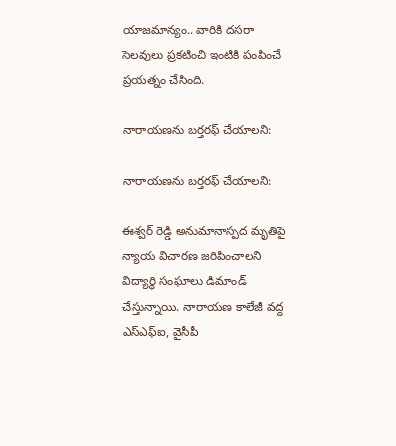యాజమాన్యం.. వారికి దసరా సెలవులు ప్రకటించి ఇంటికి పంపించే ప్రయత్నం చేసింది.

నారాయణను బర్తరఫ్ చేయాలని:

నారాయణను బర్తరఫ్ చేయాలని:

ఈశ్వర్ రెడ్డి అనుమానాస్పద మృతిపై న్యాయ విచారణ జరిపించాలని విద్యార్థి సంఘాలు డిమాండ్ చేస్తున్నాయి. నారాయణ కాలేజీ వద్ద ఎస్ఎఫ్ఐ, వైసీపీ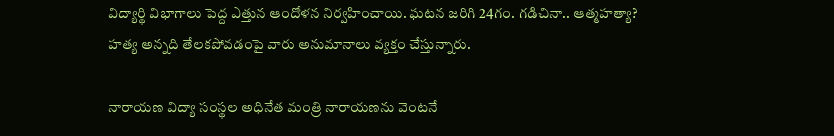విద్యార్థి విభాగాలు పెద్ద ఎత్తున ఆందోళన నిర్వహించాయి. ఘటన జరిగి 24గం. గడిచినా.. ఆత్మహత్యా? హత్య అన్నది తేలకపోవడంపై వారు అనుమానాలు వ్యక్తం చేస్తున్నారు.

నారాయణ విద్యా సంస్థల అధినేత మంత్రి నారాయణను వెంటనే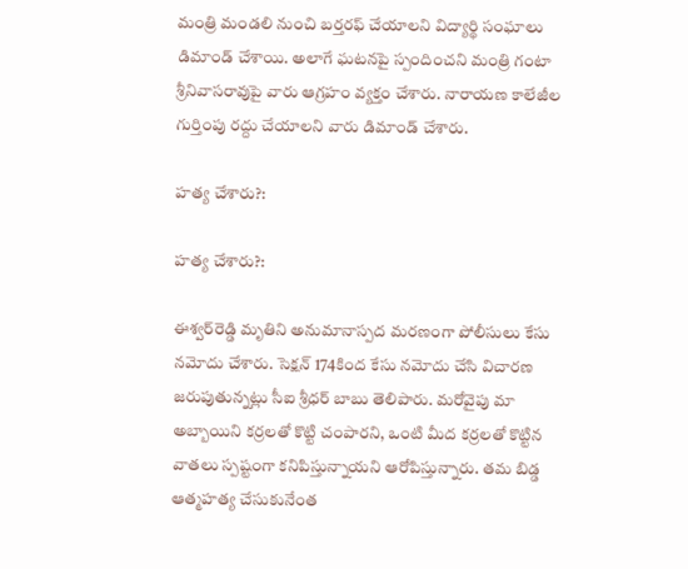మంత్రి మండలి నుంచి బర్తరఫ్ చేయాలని విద్యార్థి సంఘాలు డిమాండ్ చేశాయి. అలాగే ఘటనపై స్పందించని మంత్రి గంటా శ్రీనివాసరావుపై వారు ఆగ్రహం వ్యక్తం చేశారు. నారాయణ కాలేజీల గుర్తింపు రద్దు చేయాలని వారు డిమాండ్ చేశారు.

హత్య చేశారు?:

హత్య చేశారు?:

ఈశ్వర్‌రెడ్డి మృతిని అనుమానాస్పద మరణంగా పోలీసులు కేసు నమోదు చేశారు. సెక్షన్ 174కింద కేసు నమోదు చేసి విచారణ జరుపుతున్నట్లు సీఐ శ్రీధర్ బాబు తెలిపారు. మరోవైపు మా అబ్బాయిని కర్రలతో కొట్టి చంపారని, ఒంటి మీద కర్రలతో కొట్టిన వాతలు స్పష్టంగా కనిపిస్తున్నాయని ఆరోపిస్తున్నారు. తమ బిడ్డ ఆత్మహత్య చేసుకునేంత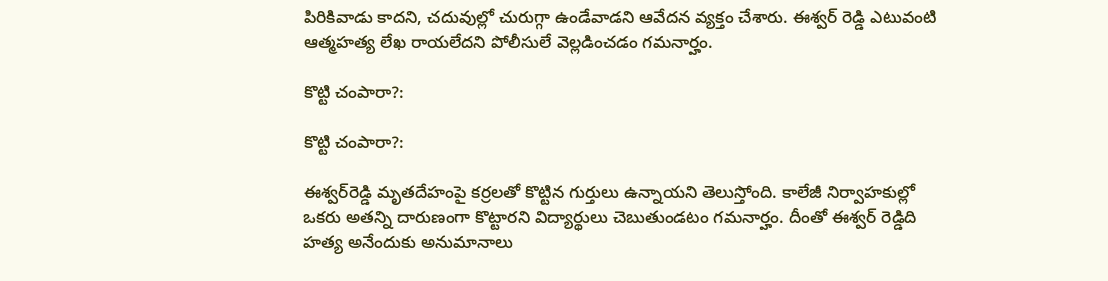పిరికివాడు కాదని, చదువుల్లో చురుగ్గా ఉండేవాడని ఆవేదన వ్యక్తం చేశారు. ఈశ్వర్ రెడ్డి ఎటువంటి ఆత్మహత్య లేఖ రాయలేదని పోలీసులే వెల్లడించడం గమనార్హం.

కొట్టి చంపారా?:

కొట్టి చంపారా?:

ఈశ్వర్‌రెడ్డి మృతదేహంపై కర్రలతో కొట్టిన గుర్తులు ఉన్నాయని తెలుస్తోంది. కాలేజీ నిర్వాహకుల్లో ఒకరు అతన్ని దారుణంగా కొట్టారని విద్యార్థులు చెబుతుండటం గమనార్హం. దీంతో ఈశ్వర్ రెడ్డిది హత్య అనేందుకు అనుమానాలు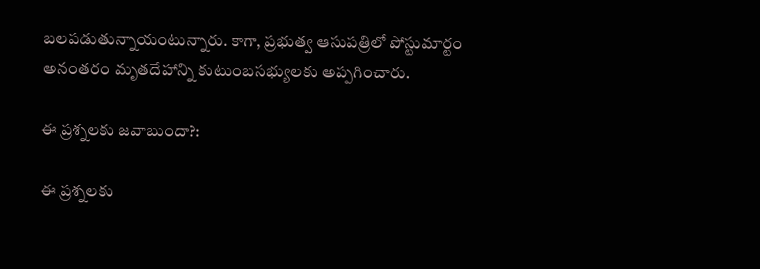బలపడుతున్నాయంటున్నారు. కాగా, ప్రభుత్వ ఆసుపత్రిలో పోస్టుమార్టం అనంతరం మృతదేహాన్ని కుటుంబసభ్యులకు అప్పగించారు.

ఈ ప్రశ్నలకు జవాబుందా?:

ఈ ప్రశ్నలకు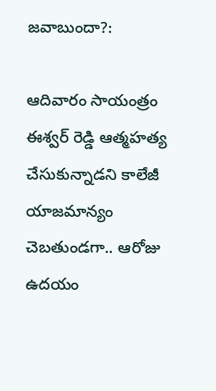జవాబుందా?:

ఆదివారం సాయంత్రం ఈశ్వర్ రెడ్డి ఆత్మహత్య చేసుకున్నాడని కాలేజీ యాజమాన్యం చెబతుండగా.. ఆరోజు ఉదయం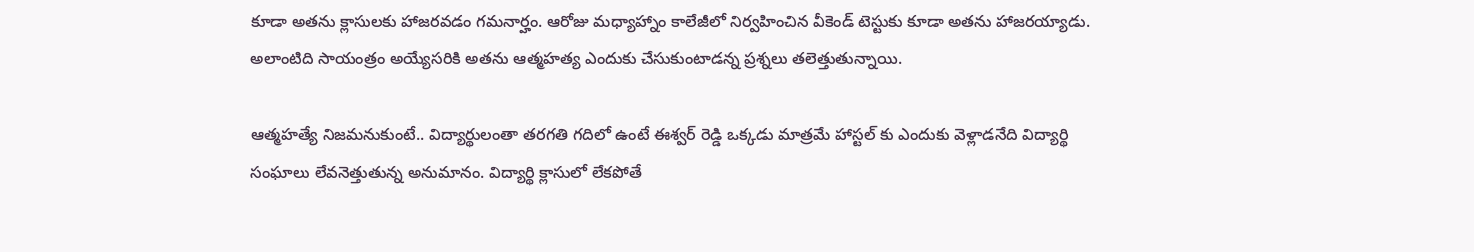కూడా అతను క్లాసులకు హాజరవడం గమనార్హం. ఆరోజు మధ్యాహ్నాం కాలేజీలో నిర్వహించిన వీకెండ్ టెస్టుకు కూడా అతను హాజరయ్యాడు. అలాంటిది సాయంత్రం అయ్యేసరికి అతను ఆత్మహత్య ఎందుకు చేసుకుంటాడన్న ప్రశ్నలు తలెత్తుతున్నాయి.

ఆత్మహత్యే నిజమనుకుంటే.. విద్యార్థులంతా తరగతి గదిలో ఉంటే ఈశ్వర్ రెడ్డి ఒక్కడు మాత్రమే హాస్టల్ కు ఎందుకు వెళ్లాడనేది విద్యార్థి సంఘాలు లేవనెత్తుతున్న అనుమానం. విద్యార్థి క్లాసులో లేకపోతే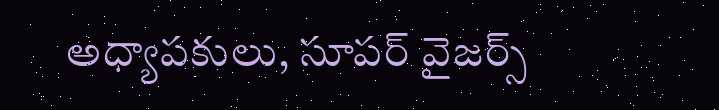అధ్యాపకులు, సూపర్ వైజర్స్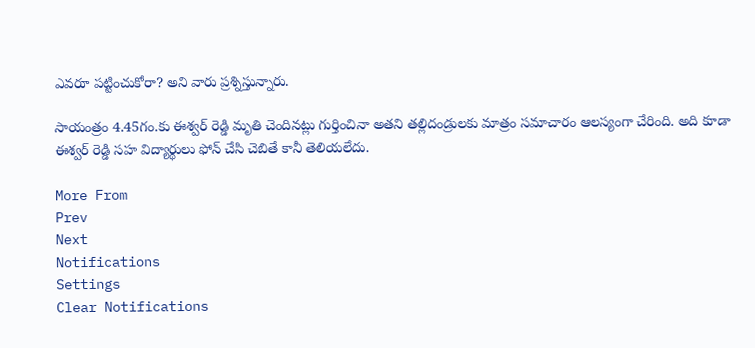ఎవరూ పట్టించుకోరా? అని వారు ప్రశ్నిస్తున్నారు.

సాయంత్రం 4.45గం.కు ఈశ్వర్ రెడ్డి మృతి చెందినట్లు గుర్తించినా అతని తల్లిదండ్రులకు మాత్రం సమాచారం ఆలస్యంగా చేరింది. అది కూడా ఈశ్వర్ రెడ్డి సహ విద్యార్థులు ఫోన్ చేసి చెబితే కానీ తెలియలేదు.

More From
Prev
Next
Notifications
Settings
Clear Notifications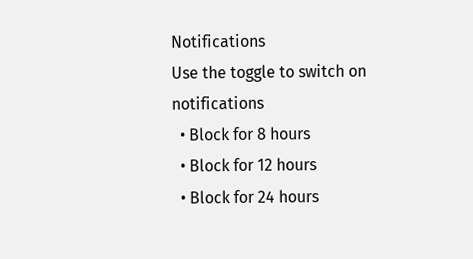Notifications
Use the toggle to switch on notifications
  • Block for 8 hours
  • Block for 12 hours
  • Block for 24 hours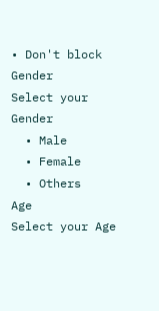• Don't block
Gender
Select your Gender
  • Male
  • Female
  • Others
Age
Select your Age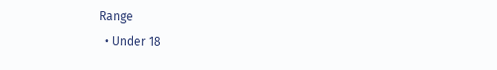Range
  • Under 18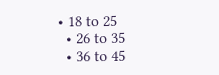• 18 to 25
  • 26 to 35
  • 36 to 45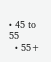• 45 to 55
  • 55+